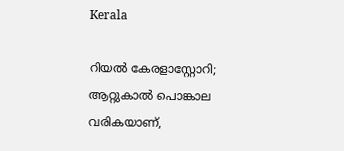Kerala

റിയൽ കേരളാസ്റ്റോറി; ആറ്റുകാൽ പൊങ്കാല വരികയാണ്,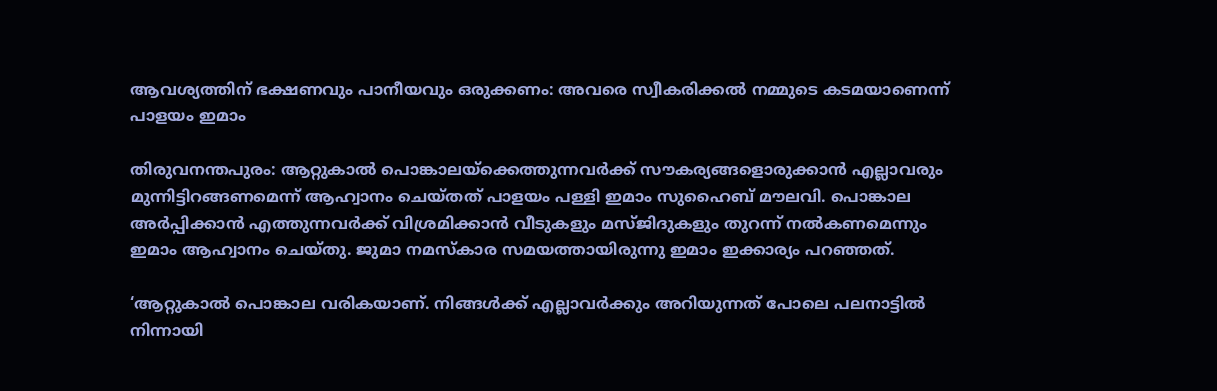ആവശ്യത്തിന് ഭക്ഷണവും പാനീയവും ഒരുക്കണം: അവരെ സ്വീകരിക്കൽ നമ്മുടെ കടമയാണെന്ന് പാളയം ഇമാം

തിരുവനന്തപുരം: ആറ്റുകാല്‍ പൊങ്കാലയ്‌ക്കെത്തുന്നവര്‍ക്ക് സൗകര്യങ്ങളൊരുക്കാന്‍ എല്ലാവരും മുന്നിട്ടിറങ്ങണമെന്ന് ആഹ്വാനം ചെയ്തത് പാളയം പള്ളി ഇമാം സുഹൈബ് മൗലവി. പൊങ്കാല അർപ്പിക്കാൻ എത്തുന്നവർക്ക് വിശ്രമിക്കാന്‍ വീടുകളും മസ്ജിദുകളും തുറന്ന് നല്‍കണമെന്നും ഇമാം ആഹ്വാനം ചെയ്തു. ജുമാ നമസ്കാര സമയത്തായിരുന്നു ഇമാം ഇക്കാര്യം പറഞ്ഞത്.

‘ആറ്റുകാല്‍ പൊങ്കാല വരികയാണ്. നിങ്ങള്‍ക്ക് എല്ലാവര്‍ക്കും അറിയുന്നത് പോലെ പലനാട്ടില്‍ നിന്നായി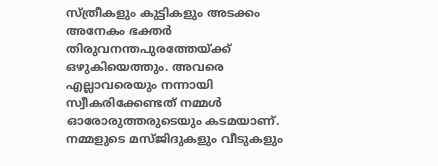സ്ത്രീകളും കുട്ടികളും അടക്കം അനേകം ഭക്തര്‍ തിരുവനന്തപുരത്തേയ്ക്ക് ഒഴുകിയെത്തും. അവരെ എല്ലാവരെയും നന്നായി സ്വീകരിക്കേണ്ടത് നമ്മള്‍ ഓരോരുത്തരുടെയും കടമയാണ്. നമ്മളുടെ മസ്ജിദുകളും വീടുകളും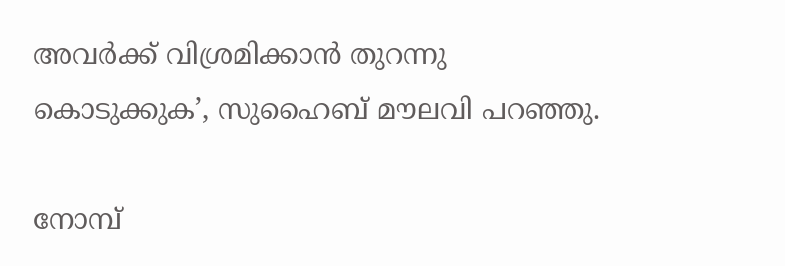അവര്‍ക്ക് വിശ്രമിക്കാന്‍ തുറന്നു കൊടുക്കുക’, സുഹൈബ് മൗലവി പറഞ്ഞു.

നോമ്പ്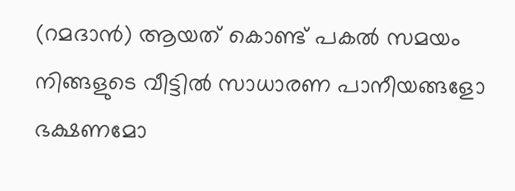(റമദാൻ) ആയത് കൊണ്ട് പകൽ സമയം നിങ്ങളുടെ വീട്ടിൽ സാധാരണ പാനീയങ്ങളോ ഭക്ഷണമോ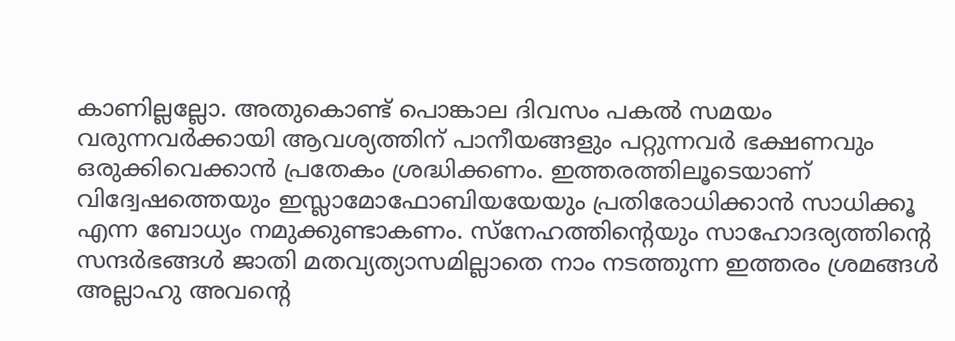കാണില്ലല്ലോ. അതുകൊണ്ട് പൊങ്കാല ദിവസം പകൽ സമയം വരുന്നവർക്കായി ആവശ്യത്തിന് പാനീയങ്ങളും പറ്റുന്നവർ ഭക്ഷണവും ഒരുക്കിവെക്കാൻ പ്രതേകം ശ്രദ്ധിക്കണം. ഇത്തരത്തിലൂടെയാണ് വിദ്വേഷത്തെയും ഇസ്ലാമോഫോബിയയേയും പ്രതിരോധിക്കാൻ സാധിക്കൂ എന്ന ബോധ്യം നമുക്കുണ്ടാകണം. സ്നേഹത്തിന്‍റെയും സാഹോദര്യത്തിന്‍റെ സന്ദർഭങ്ങൾ ജാതി മതവ്യത്യാസമില്ലാതെ നാം നടത്തുന്ന ഇത്തരം ശ്രമങ്ങൾ അല്ലാഹു അവന്‍റെ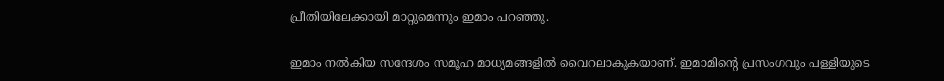പ്രീതിയിലേക്കായി മാറ്റുമെന്നും ഇമാം പറഞ്ഞു.

ഇമാം നൽകിയ സന്ദേശം സമൂഹ മാധ്യമങ്ങളില്‍ വൈറലാകുകയാണ്. ഇമാമിന്റെ പ്രസംഗവും പള്ളിയുടെ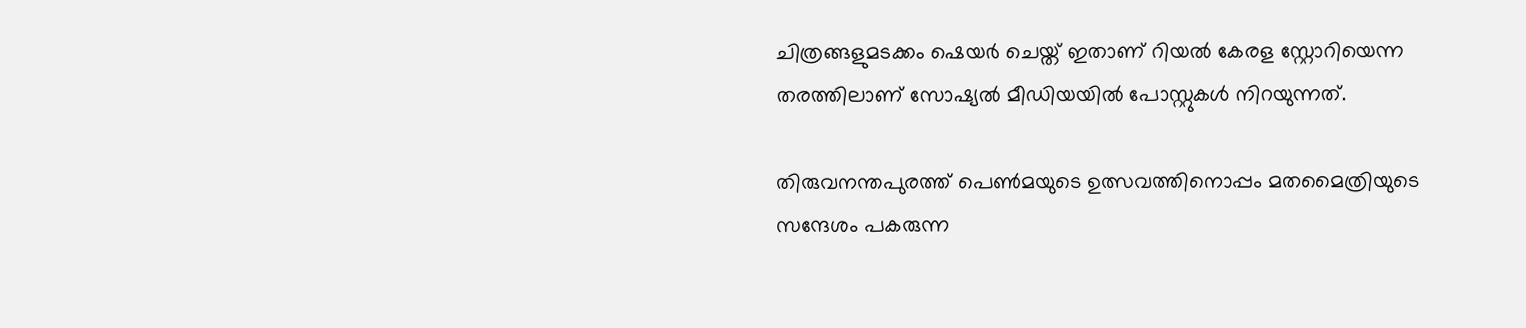ചിത്രങ്ങളുമടക്കം ഷെയര്‍ ചെയ്ത് ഇതാണ് റിയല്‍ കേരള സ്റ്റോറിയെന്ന തരത്തിലാണ് സോഷ്യല്‍ മീഡിയയില്‍ പോസ്റ്റുകള്‍ നിറയുന്നത്.

തിരുവനന്തപുരത്ത് പെൺമയുടെ ഉത്സവത്തിനൊപ്പം മതമൈത്രിയുടെ സന്ദേശം പകരുന്ന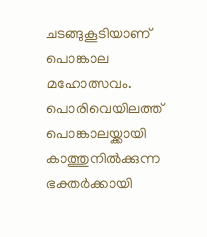ചടങ്ങുകൂടിയാണ് പൊങ്കാല മഹോത്സവം. പൊരിവെയിലത്ത് പൊങ്കാലയ്ക്കായി കാത്തുനിൽക്കുന്ന ഭക്തർക്കായി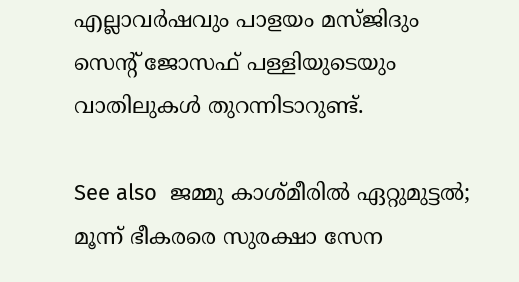എല്ലാവർഷവും പാളയം മസ്ജിദും സെന്‍റ് ജോസഫ് പള്ളിയുടെയും വാതിലുകൾ തുറന്നിടാറുണ്ട്.

See also  ജമ്മു കാശ്മീരിൽ ഏറ്റുമുട്ടൽ; മൂന്ന് ഭീകരരെ സുരക്ഷാ സേന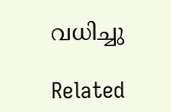വധിച്ചു

Related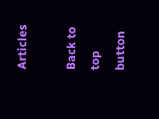Articles

Back to top button